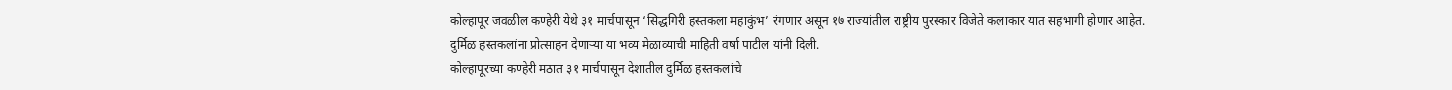कोल्हापूर जवळील कण्हेरी येथे ३१ मार्चपासून ‘सिद्धगिरी हस्तकला महाकुंभ’ रंगणार असून १७ राज्यांतील राष्ट्रीय पुरस्कार विजेते कलाकार यात सहभागी होणार आहेत. दुर्मिळ हस्तकलांना प्रोत्साहन देणाऱ्या या भव्य मेळाव्याची माहिती वर्षा पाटील यांनी दिली.
कोल्हापूरच्या कण्हेरी मठात ३१ मार्चपासून देशातील दुर्मिळ हस्तकलांचे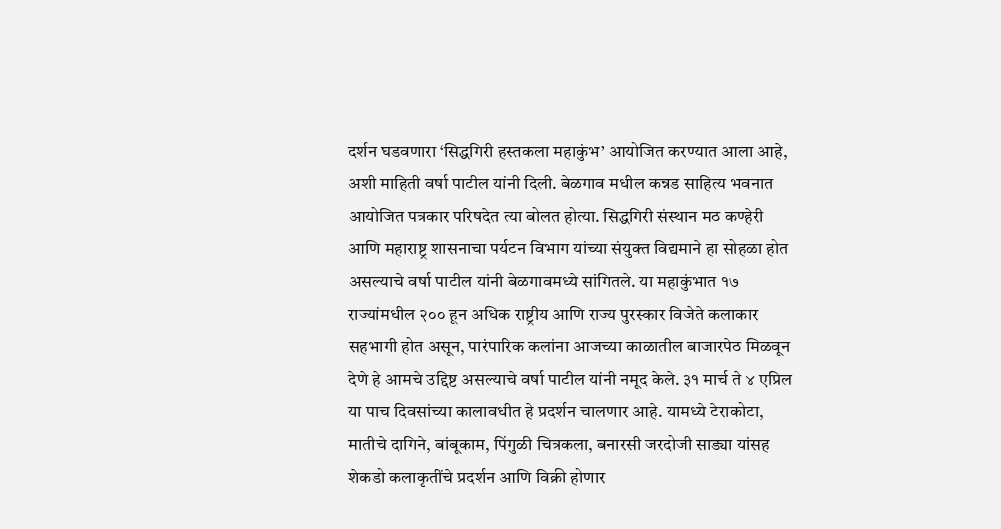दर्शन घडवणारा ‘सिद्धगिरी हस्तकला महाकुंभ’ आयोजित करण्यात आला आहे, अशी माहिती वर्षा पाटील यांनी दिली. बेळगाव मधील कन्नड साहित्य भवनात आयोजित पत्रकार परिषदेत त्या बोलत होत्या. सिद्धगिरी संस्थान मठ कण्हेरी आणि महाराष्ट्र शासनाचा पर्यटन विभाग यांच्या संयुक्त विद्यमाने हा सोहळा होत असल्याचे वर्षा पाटील यांनी बेळगावमध्ये सांगितले. या महाकुंभात १७ राज्यांमधील २०० हून अधिक राष्ट्रीय आणि राज्य पुरस्कार विजेते कलाकार सहभागी होत असून, पारंपारिक कलांना आजच्या काळातील बाजारपेठ मिळवून देणे हे आमचे उद्दिष्ट असल्याचे वर्षा पाटील यांनी नमूद केले. ३१ मार्च ते ४ एप्रिल या पाच दिवसांच्या कालावधीत हे प्रदर्शन चालणार आहे. यामध्ये टेराकोटा, मातीचे दागिने, बांबूकाम, पिंगुळी चित्रकला, बनारसी जरदोजी साड्या यांसह शेकडो कलाकृतींचे प्रदर्शन आणि विक्री होणार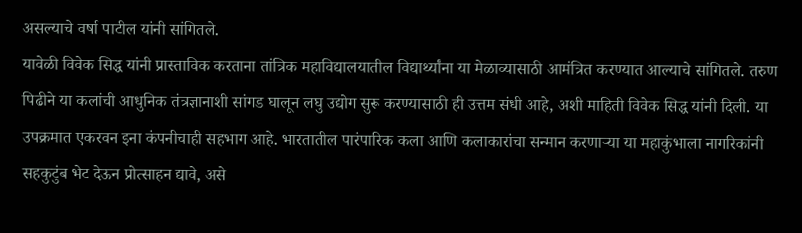असल्याचे वर्षा पाटील यांनी सांगितले.
यावेळी विवेक सिद्ध यांनी प्रास्ताविक करताना तांत्रिक महाविद्यालयातील विद्यार्थ्यांना या मेळाव्यासाठी आमंत्रित करण्यात आल्याचे सांगितले. तरुण पिढीने या कलांची आधुनिक तंत्रज्ञानाशी सांगड घालून लघु उद्योग सुरू करण्यासाठी ही उत्तम संधी आहे, अशी माहिती विवेक सिद्ध यांनी दिली. या उपक्रमात एकरवन इना कंपनीचाही सहभाग आहे. भारतातील पारंपारिक कला आणि कलाकारांचा सन्मान करणाऱ्या या महाकुंभाला नागरिकांनी सहकुटुंब भेट देऊन प्रोत्साहन द्यावे, असे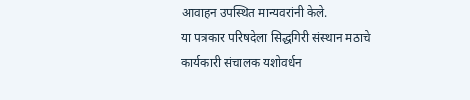आवाहन उपस्थित मान्यवरांनी केले.
या पत्रकार परिषदेला सिद्धगिरी संस्थान मठाचे कार्यकारी संचालक यशोवर्धन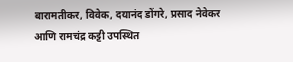बारामतीकर, विवेक, दयानंद डोंगरे, प्रसाद नेवेकर आणि रामचंद्र कट्टी उपस्थित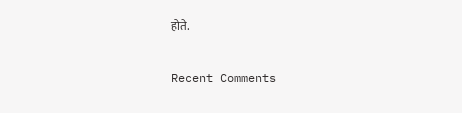होते.


Recent Comments